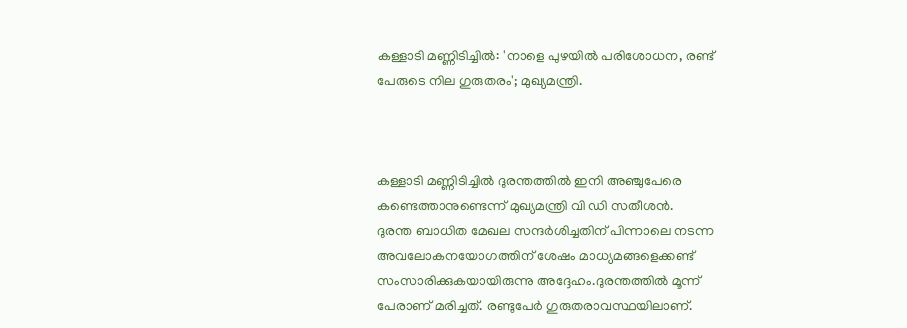കള്ളാടി മണ്ണിടിച്ചില്‍: 'നാളെ പുഴയില്‍ പരിശോധന, രണ്ട് പേരുടെ നില ഗുരുതരം'; മുഖ്യമന്ത്രി.



കള്ളാടി മണ്ണിടിച്ചില്‍ ദുരന്തത്തില്‍ ഇനി അഞ്ചുപേരെ കണ്ടെത്താനുണ്ടെന്ന് മുഖ്യമന്ത്രി വി ഡി സതീശന്‍.
ദുരന്ത ബാധിത മേഖല സന്ദര്‍ശിച്ചതിന് പിന്നാലെ നടന്ന അവലോകനയോഗത്തിന് ശേഷം മാധ്യമങ്ങളെക്കണ്ട് സംസാരിക്കുകയായിരുന്നു അദ്ദേഹം.ദുരന്തത്തില്‍ മൂന്ന് പേരാണ് മരിച്ചത്. രണ്ടുപേര്‍ ഗുരുതരാവസ്ഥയിലാണ്.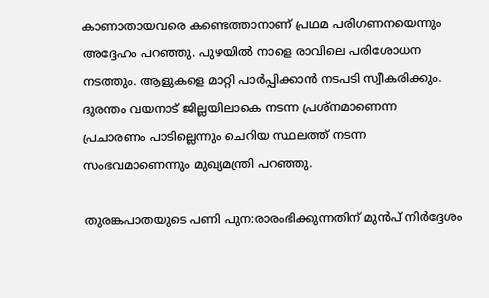കാണാതായവരെ കണ്ടെത്താനാണ് പ്രഥമ പരിഗണനയെന്നും അദ്ദേഹം പറഞ്ഞു. പുഴയിൽ നാളെ രാവിലെ പരിശോധന നടത്തും. ആളുകളെ മാറ്റി പാർപ്പിക്കാൻ നടപടി സ്വീകരിക്കും. ദുരന്തം വയനാട് ജില്ലയിലാകെ നടന്ന പ്രശ്‌നമാണെന്ന പ്രചാരണം പാടില്ലെന്നും ചെറിയ സ്ഥലത്ത് നടന്ന സംഭവമാണെന്നും മുഖ്യമന്ത്രി പറഞ്ഞു.

തുരങ്കപാതയുടെ പണി പുന:രാരംഭിക്കുന്നതിന് മുൻപ് നിർദ്ദേശം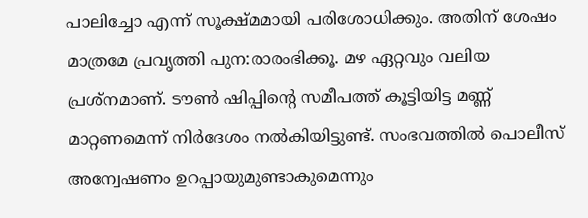പാലിച്ചോ എന്ന് സൂക്ഷ്മമായി പരിശോധിക്കും. അതിന് ശേഷം മാത്രമേ പ്രവൃത്തി പുന:രാരംഭിക്കൂ. മഴ ഏറ്റവും വലിയ പ്രശ്നമാണ്. ടൗൺ ഷിപ്പിൻ്റെ സമീപത്ത് കൂട്ടിയിട്ട മണ്ണ് മാറ്റണമെന്ന് നിർദേശം നൽകിയിട്ടുണ്ട്. സംഭവത്തിൽ പൊലീസ് അന്വേഷണം ഉറപ്പായുമുണ്ടാകുമെന്നും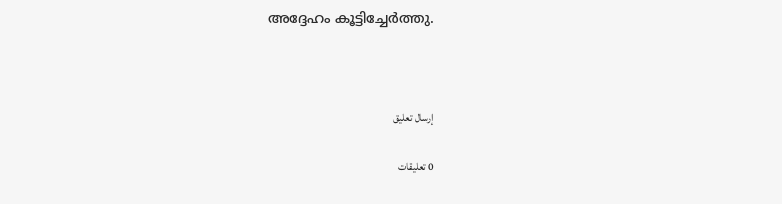അദ്ദേഹം കൂട്ടിച്ചേർത്തു.



إرسال تعليق

0 تعليقات